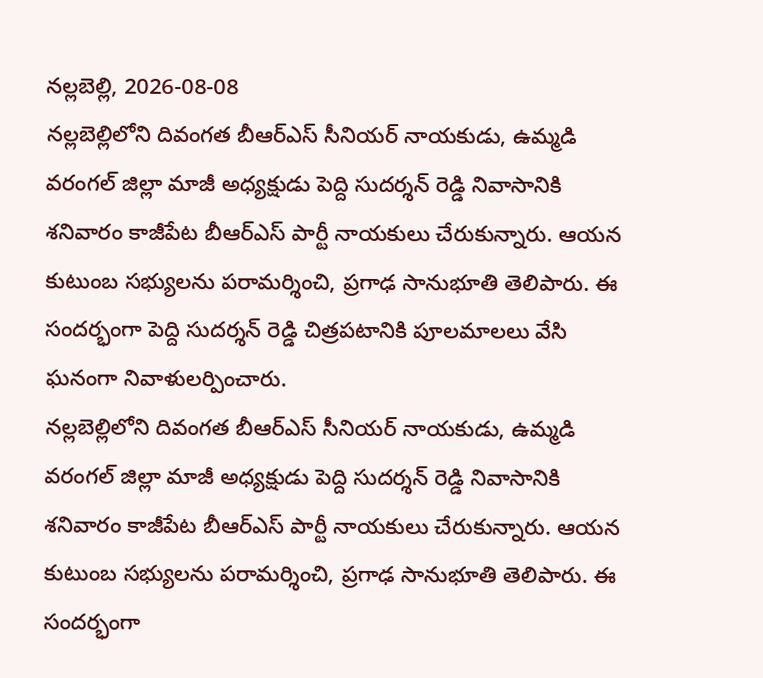నల్లబెల్లి, 2026-08-08
నల్లబెల్లిలోని దివంగత బీఆర్ఎస్ సీనియర్ నాయకుడు, ఉమ్మడి వరంగల్ జిల్లా మాజీ అధ్యక్షుడు పెద్ది సుదర్శన్ రెడ్డి నివాసానికి శనివారం కాజీపేట బీఆర్ఎస్ పార్టీ నాయకులు చేరుకున్నారు. ఆయన కుటుంబ సభ్యులను పరామర్శించి, ప్రగాఢ సానుభూతి తెలిపారు. ఈ సందర్భంగా పెద్ది సుదర్శన్ రెడ్డి చిత్రపటానికి పూలమాలలు వేసి ఘనంగా నివాళులర్పించారు.
నల్లబెల్లిలోని దివంగత బీఆర్ఎస్ సీనియర్ నాయకుడు, ఉమ్మడి వరంగల్ జిల్లా మాజీ అధ్యక్షుడు పెద్ది సుదర్శన్ రెడ్డి నివాసానికి శనివారం కాజీపేట బీఆర్ఎస్ పార్టీ నాయకులు చేరుకున్నారు. ఆయన కుటుంబ సభ్యులను పరామర్శించి, ప్రగాఢ సానుభూతి తెలిపారు. ఈ సందర్భంగా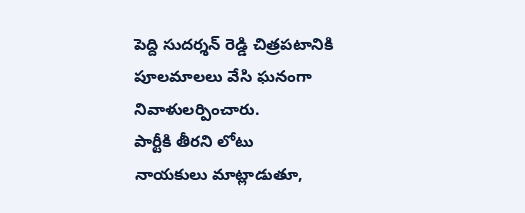పెద్ది సుదర్శన్ రెడ్డి చిత్రపటానికి పూలమాలలు వేసి ఘనంగా నివాళులర్పించారు.
పార్టీకి తీరని లోటు
నాయకులు మాట్లాడుతూ,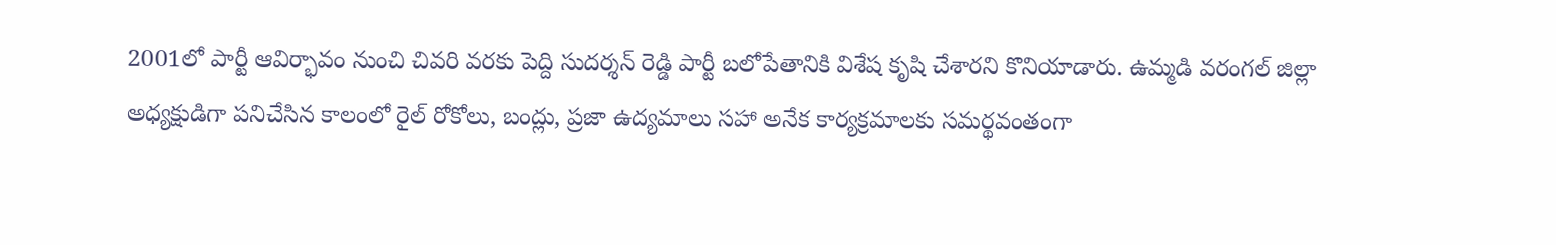2001లో పార్టీ ఆవిర్భావం నుంచి చివరి వరకు పెద్ది సుదర్శన్ రెడ్డి పార్టీ బలోపేతానికి విశేష కృషి చేశారని కొనియాడారు. ఉమ్మడి వరంగల్ జిల్లా అధ్యక్షుడిగా పనిచేసిన కాలంలో రైల్ రోకోలు, బంద్లు, ప్రజా ఉద్యమాలు సహా అనేక కార్యక్రమాలకు సమర్థవంతంగా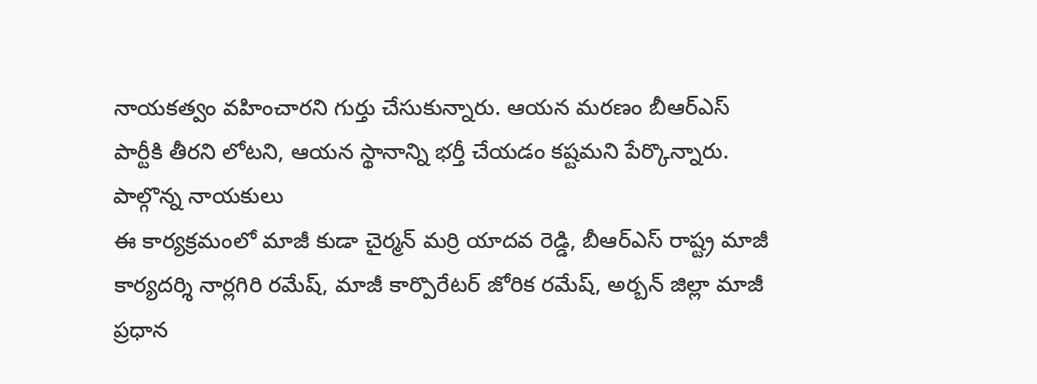నాయకత్వం వహించారని గుర్తు చేసుకున్నారు. ఆయన మరణం బీఆర్ఎస్ పార్టీకి తీరని లోటని, ఆయన స్థానాన్ని భర్తీ చేయడం కష్టమని పేర్కొన్నారు.
పాల్గొన్న నాయకులు
ఈ కార్యక్రమంలో మాజీ కుడా చైర్మన్ మర్రి యాదవ రెడ్డి, బీఆర్ఎస్ రాష్ట్ర మాజీ కార్యదర్శి నార్లగిరి రమేష్, మాజీ కార్పొరేటర్ జోరిక రమేష్, అర్బన్ జిల్లా మాజీ ప్రధాన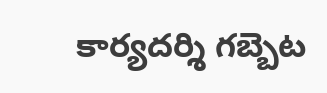కార్యదర్శి గబ్బెట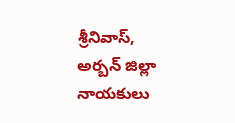శ్రీనివాస్, అర్బన్ జిల్లా నాయకులు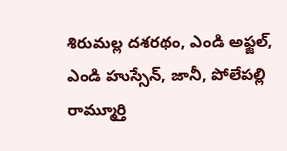శిరుమల్ల దశరథం, ఎండి అఫ్జల్, ఎండి హుస్సేన్, జానీ, పోలేపల్లి రామ్మూర్తి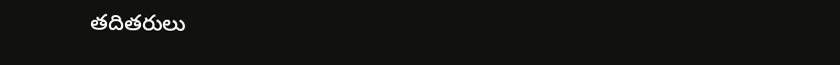తదితరులు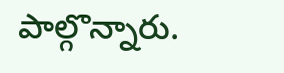పాల్గొన్నారు.